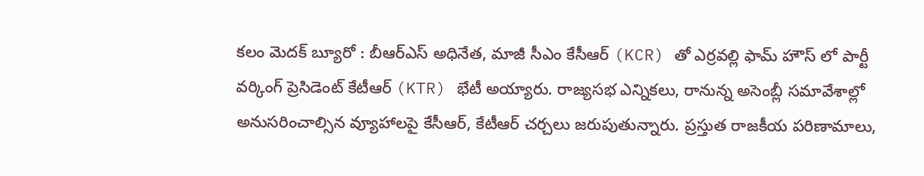కలం మెదక్ బ్యూరో : బీఆర్ఎస్ అధినేత, మాజీ సీఎం కేసీఆర్ (KCR) తో ఎర్రవల్లి ఫామ్ హౌస్ లో పార్టీ వర్కింగ్ ప్రెసిడెంట్ కేటీఆర్ (KTR) భేటీ అయ్యారు. రాజ్యసభ ఎన్నికలు, రానున్న అసెంబ్లీ సమావేశాల్లో అనుసరించాల్సిన వ్యూహాలపై కేసీఆర్, కేటీఆర్ చర్చలు జరుపుతున్నారు. ప్రస్తుత రాజకీయ పరిణామాలు,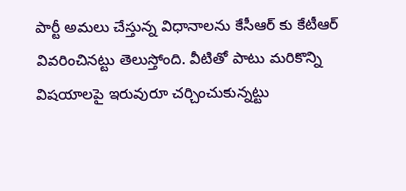పార్టీ అమలు చేస్తున్న విధానాలను కేసీఆర్ కు కేటీఆర్ వివరించినట్టు తెలుస్తోంది. వీటితో పాటు మరికొన్ని విషయాలపై ఇరువురూ చర్చించుకున్నట్టు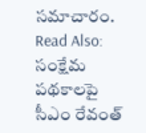సమాచారం.
Read Also: సంక్షేమ పథకాలపై సీఎం రేవంత్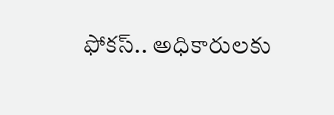ఫోకస్.. అధికారులకు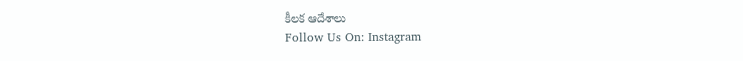కీలక ఆదేశాలు
Follow Us On: Instagram